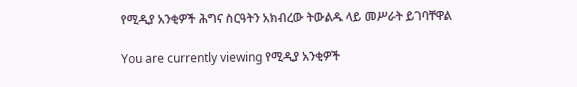የሚዲያ አንቂዎች ሕግና ስርዓትን አክብረው ትውልዱ ላይ መሥራት ይገባቸዋል

You are currently viewing የሚዲያ አንቂዎች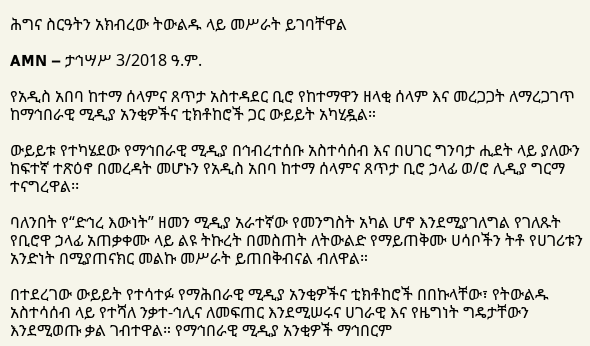ሕግና ስርዓትን አክብረው ትውልዱ ላይ መሥራት ይገባቸዋል

AMN – ታኅሣሥ 3/2018 ዓ.ም.

የአዲስ አበባ ከተማ ሰላምና ጸጥታ አስተዳደር ቢሮ የከተማዋን ዘላቂ ሰላም እና መረጋጋት ለማረጋገጥ ከማኅበራዊ ሚዲያ አንቂዎችና ቲክቶከሮች ጋር ውይይት አካሂዷል።

ውይይቱ የተካሄደው የማኅበራዊ ሚዲያ በኅብረተሰቡ አስተሳሰብ እና በሀገር ግንባታ ሒደት ላይ ያለውን ከፍተኛ ተጽዕኖ በመረዳት መሆኑን የአዲስ አበባ ከተማ ሰላምና ጸጥታ ቢሮ ኃላፊ ወ/ሮ ሊዲያ ግርማ ተናግረዋል፡፡

ባለንበት የ“ድኅረ እውነት” ዘመን ሚዲያ አራተኛው የመንግስት አካል ሆኖ እንደሚያገለግል የገለጹት የቢሮዋ ኃላፊ አጠቃቀሙ ላይ ልዩ ትኩረት በመስጠት ለትውልድ የማይጠቅሙ ሀሳቦችን ትቶ የሀገሪቱን አንድነት በሚያጠናክር መልኩ መሥራት ይጠበቅብናል ብለዋል።

በተደረገው ውይይት የተሳተፉ የማሕበራዊ ሚዲያ አንቂዎችና ቲክቶከሮች በበኩላቸው፣ የትውልዱ አስተሳሰብ ላይ የተሻለ ንቃተ-ኅሊና ለመፍጠር እንደሚሠሩና ሀገራዊ እና የዜግነት ግዴታቸውን እንደሚወጡ ቃል ገብተዋል። የማኅበራዊ ሚዲያ አንቂዎች ማኅበርም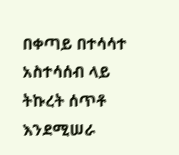በቀጣይ በተሳሳተ አስተሳሰብ ላይ ትኩረት ሰጥቶ እንደሚሠራ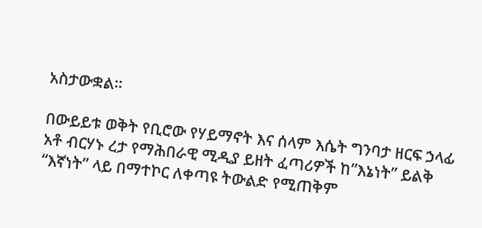አስታውቋል።

በውይይቱ ወቅት የቢሮው የሃይማኖት እና ሰላም እሴት ግንባታ ዘርፍ ኃላፊ አቶ ብርሃኑ ረታ የማሕበራዊ ሚዲያ ይዘት ፈጣሪዎች ከ”እኔነት” ይልቅ “እኛነት” ላይ በማተኮር ለቀጣዩ ትውልድ የሚጠቅም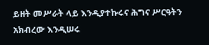ይዘት መሥራት ላይ እንዲያተኩሩና ሕግና ሥርዓትን አክብረው እንዲሠሩ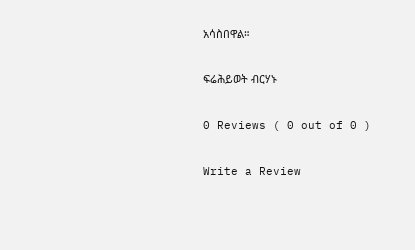አሳስበዋል።

ፍሬሕይወት ብርሃኑ

0 Reviews ( 0 out of 0 )

Write a Review